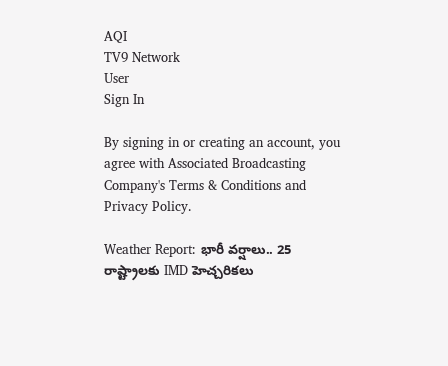AQI
TV9 Network
User
Sign In

By signing in or creating an account, you agree with Associated Broadcasting Company's Terms & Conditions and Privacy Policy.

Weather Report: భారీ వర్షాలు.. 25 రాష్ట్రాలకు IMD హెచ్చరికలు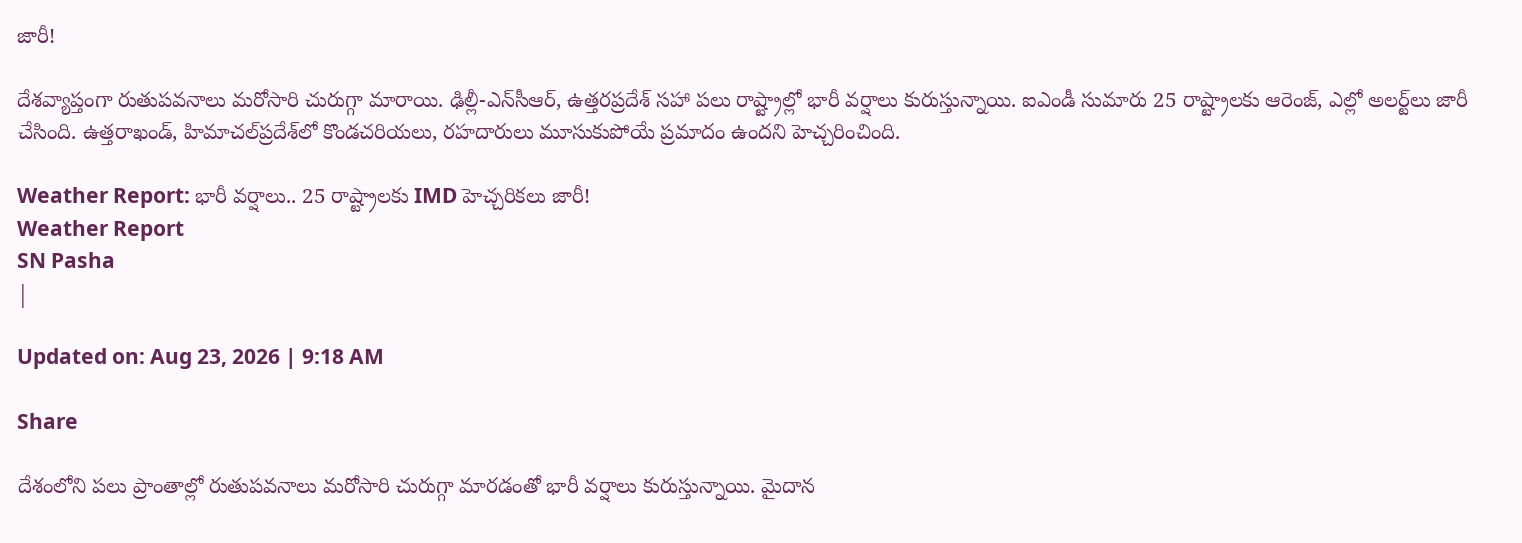జారీ!

దేశవ్యాప్తంగా రుతుపవనాలు మరోసారి చురుగ్గా మారాయి. ఢిల్లీ-ఎన్‌సీఆర్‌, ఉత్తరప్రదేశ్‌ సహా పలు రాష్ట్రాల్లో భారీ వర్షాలు కురుస్తున్నాయి. ఐఎండీ సుమారు 25 రాష్ట్రాలకు ఆరెంజ్‌, ఎల్లో అలర్ట్‌లు జారీ చేసింది. ఉత్తరాఖండ్‌, హిమాచల్‌ప్రదేశ్‌లో కొండచరియలు, రహదారులు మూసుకుపోయే ప్రమాదం ఉందని హెచ్చరించింది.

Weather Report: భారీ వర్షాలు.. 25 రాష్ట్రాలకు IMD హెచ్చరికలు జారీ!
Weather Report
SN Pasha
|

Updated on: Aug 23, 2026 | 9:18 AM

Share

దేశంలోని పలు ప్రాంతాల్లో రుతుపవనాలు మరోసారి చురుగ్గా మారడంతో భారీ వర్షాలు కురుస్తున్నాయి. మైదాన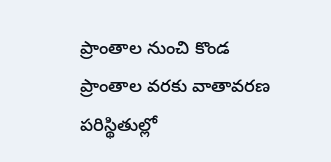ప్రాంతాల నుంచి కొండ ప్రాంతాల వరకు వాతావరణ పరిస్థితుల్లో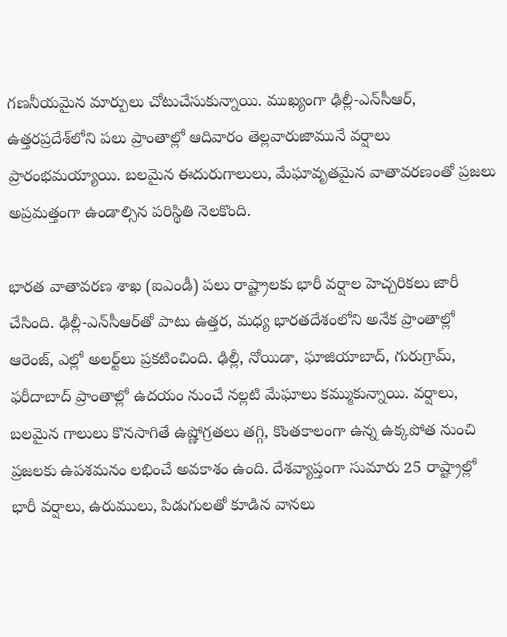గణనీయమైన మార్పులు చోటుచేసుకున్నాయి. ముఖ్యంగా ఢిల్లీ-ఎన్‌సీఆర్‌, ఉత్తరప్రదేశ్‌లోని పలు ప్రాంతాల్లో ఆదివారం తెల్లవారుజామునే వర్షాలు ప్రారంభమయ్యాయి. బలమైన ఈదురుగాలులు, మేఘావృతమైన వాతావరణంతో ప్రజలు అప్రమత్తంగా ఉండాల్సిన పరిస్థితి నెలకొంది.

భారత వాతావరణ శాఖ (ఐఎండీ) పలు రాష్ట్రాలకు భారీ వర్షాల హెచ్చరికలు జారీ చేసింది. ఢిల్లీ-ఎన్‌సీఆర్‌తో పాటు ఉత్తర, మధ్య భారతదేశంలోని అనేక ప్రాంతాల్లో ఆరెంజ్‌, ఎల్లో అలర్ట్‌లు ప్రకటించింది. ఢిల్లీ, నోయిడా, ఘాజియాబాద్‌, గురుగ్రామ్‌, ఫరీదాబాద్‌ ప్రాంతాల్లో ఉదయం నుంచే నల్లటి మేఘాలు కమ్ముకున్నాయి. వర్షాలు, బలమైన గాలులు కొనసాగితే ఉష్ణోగ్రతలు తగ్గి, కొంతకాలంగా ఉన్న ఉక్కపోత నుంచి ప్రజలకు ఉపశమనం లభించే అవకాశం ఉంది. దేశవ్యాప్తంగా సుమారు 25 రాష్ట్రాల్లో భారీ వర్షాలు, ఉరుములు, పిడుగులతో కూడిన వానలు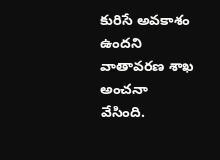కురిసే అవకాశం ఉందని వాతావరణ శాఖ అంచనా వేసింది.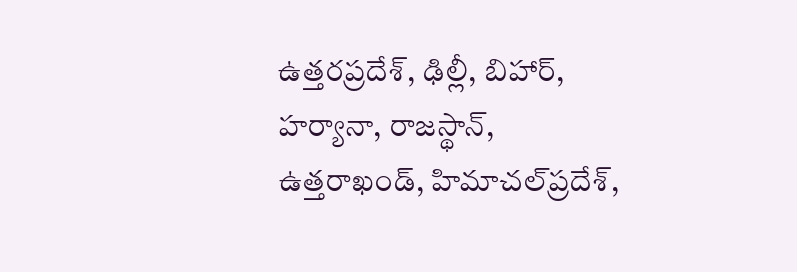ఉత్తరప్రదేశ్‌, ఢిల్లీ, బిహార్‌, హర్యానా, రాజస్థాన్‌, ఉత్తరాఖండ్‌, హిమాచల్‌ప్రదేశ్‌,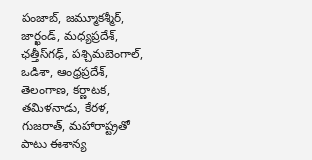పంజాబ్‌, జమ్మూకశ్మీర్‌, జార్ఖండ్‌, మధ్యప్రదేశ్‌, ఛత్తీస్‌గఢ్‌, పశ్చిమబెంగాల్‌, ఒడిశా, ఆంధ్రప్రదేశ్‌, తెలంగాణ, కర్ణాటక, తమిళనాడు, కేరళ, గుజరాత్‌, మహారాష్ట్రతో పాటు ఈశాన్య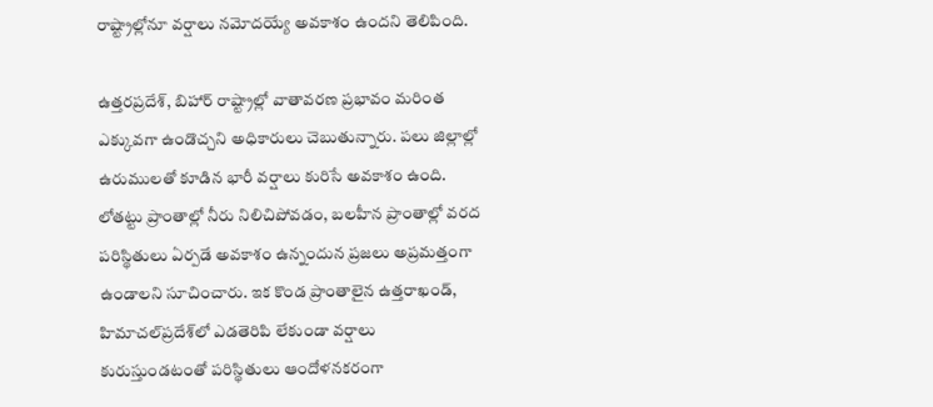రాష్ట్రాల్లోనూ వర్షాలు నమోదయ్యే అవకాశం ఉందని తెలిపింది.

ఉత్తరప్రదేశ్‌, బిహార్‌ రాష్ట్రాల్లో వాతావరణ ప్రభావం మరింత ఎక్కువగా ఉండొచ్చని అధికారులు చెబుతున్నారు. పలు జిల్లాల్లో ఉరుములతో కూడిన భారీ వర్షాలు కురిసే అవకాశం ఉంది. లోతట్టు ప్రాంతాల్లో నీరు నిలిచిపోవడం, బలహీన ప్రాంతాల్లో వరద పరిస్థితులు ఏర్పడే అవకాశం ఉన్నందున ప్రజలు అప్రమత్తంగా ఉండాలని సూచించారు. ఇక కొండ ప్రాంతాలైన ఉత్తరాఖండ్‌, హిమాచల్‌ప్రదేశ్‌లో ఎడతెరిపి లేకుండా వర్షాలు కురుస్తుండటంతో పరిస్థితులు ఆందోళనకరంగా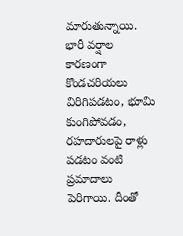మారుతున్నాయి. భారీ వర్షాల కారణంగా కొండచరియలు విరిగిపడటం, భూమి కుంగిపోవడం, రహదారులపై రాళ్లు పడటం వంటి ప్రమాదాలు పెరిగాయి. దీంతో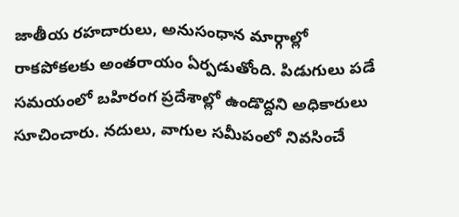జాతీయ రహదారులు, అనుసంధాన మార్గాల్లో రాకపోకలకు అంతరాయం ఏర్పడుతోంది. పిడుగులు పడే సమయంలో బహిరంగ ప్రదేశాల్లో ఉండొద్దని అధికారులు సూచించారు. నదులు, వాగుల సమీపంలో నివసించే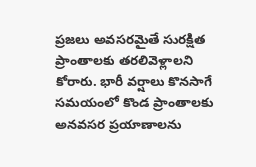ప్రజలు అవసరమైతే సురక్షిత ప్రాంతాలకు తరలివెళ్లాలని కోరారు. భారీ వర్షాలు కొనసాగే సమయంలో కొండ ప్రాంతాలకు అనవసర ప్రయాణాలను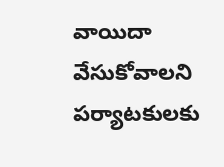వాయిదా వేసుకోవాలని పర్యాటకులకు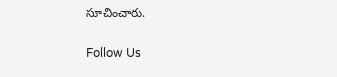సూచించారు.

Follow Us